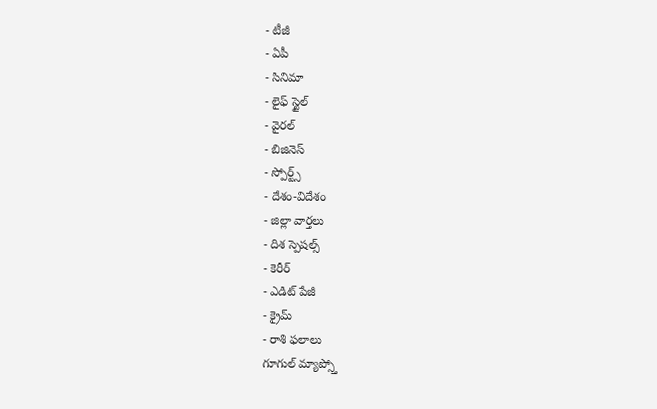- టీజీ
- ఏపీ
- సినిమా
- లైఫ్ స్టైల్
- వైరల్
- బిజినెస్
- స్పోర్ట్స్
- దేశం-విదేశం
- జిల్లా వార్తలు
- దిశ స్పెషల్స్
- కెరీర్
- ఎడిట్ పేజీ
- క్రైమ్
- రాశి ఫలాలు
గూగుల్ మ్యాప్స్తో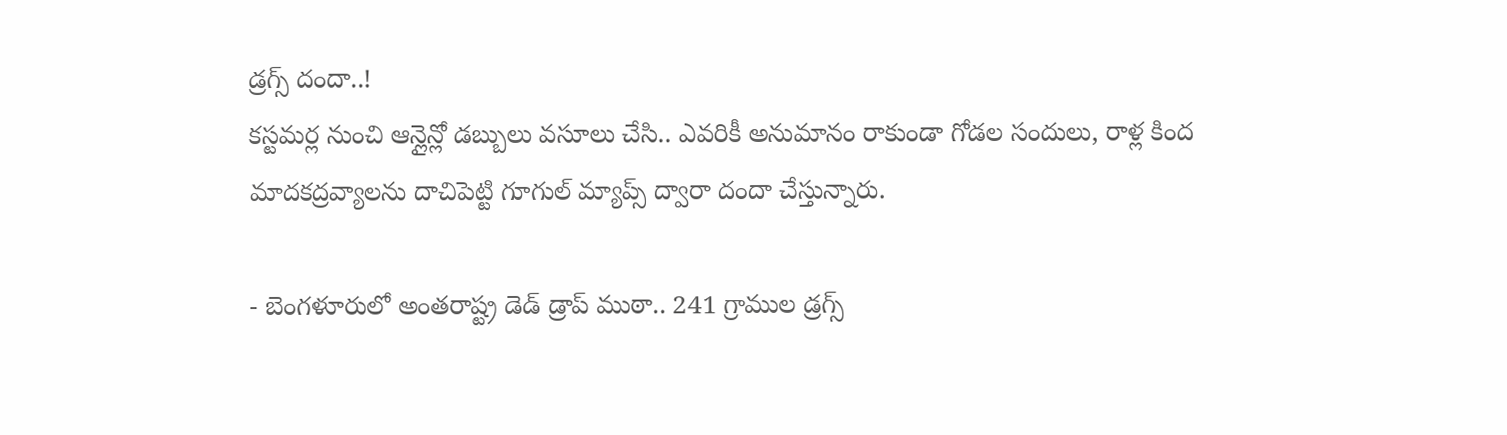డ్రగ్స్ దందా..!
కస్టమర్ల నుంచి ఆన్లైన్లో డబ్బులు వసూలు చేసి.. ఎవరికీ అనుమానం రాకుండా గోడల సందులు, రాళ్ల కింద మాదకద్రవ్యాలను దాచిపెట్టి గూగుల్ మ్యాప్స్ ద్వారా దందా చేస్తున్నారు.

- బెంగళూరులో అంతరాష్ట్ర డెడ్ డ్రాప్ ముఠా.. 241 గ్రాముల డ్రగ్స్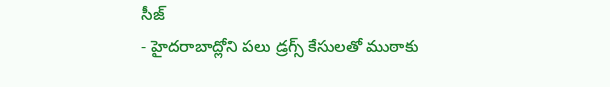సీజ్
- హైదరాబాద్లోని పలు డ్రగ్స్ కేసులతో ముఠాకు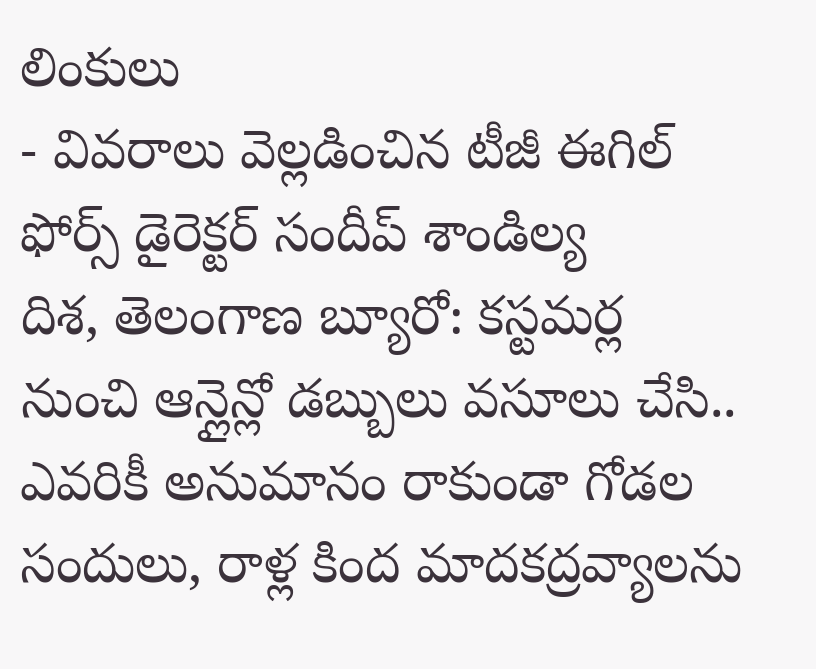లింకులు
- వివరాలు వెల్లడించిన టీజీ ఈగిల్ ఫోర్స్ డైరెక్టర్ సందీప్ శాండిల్య
దిశ, తెలంగాణ బ్యూరో: కస్టమర్ల నుంచి ఆన్లైన్లో డబ్బులు వసూలు చేసి.. ఎవరికీ అనుమానం రాకుండా గోడల సందులు, రాళ్ల కింద మాదకద్రవ్యాలను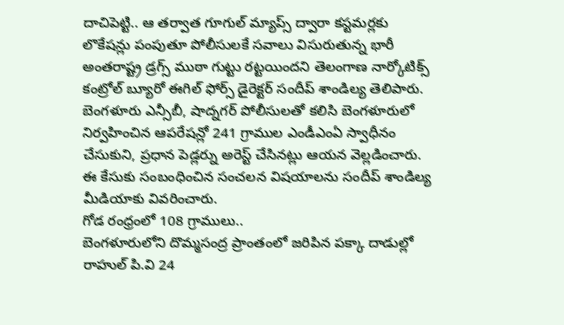దాచిపెట్టి.. ఆ తర్వాత గూగుల్ మ్యాప్స్ ద్వారా కస్టమర్లకు లొకేషన్లు పంపుతూ పోలీసులకే సవాలు విసురుతున్న భారీ అంతరాష్ట్ర డ్రగ్స్ ముఠా గుట్టు రట్టయిందని తెలంగాణ నార్కోటిక్స్ కంట్రోల్ బ్యూరో ఈగిల్ ఫోర్స్ డైరెక్టర్ సందీప్ శాండిల్య తెలిపారు. బెంగళూరు ఎన్సీబీ, షాద్నగర్ పోలీసులతో కలిసి బెంగళూరులో నిర్వహించిన ఆపరేషన్లో 241 గ్రాముల ఎండీఎంఏ స్వాధీనం చేసుకుని, ప్రధాన పెడ్లర్ను అరెస్ట్ చేసినట్లు ఆయన వెల్లడించారు. ఈ కేసుకు సంబంధించిన సంచలన విషయాలను సందీప్ శాండిల్య మీడియాకు వివరించారు.
గోడ రంధ్రంలో 108 గ్రాములు..
బెంగళూరులోని దొమ్మసంద్ర ప్రాంతంలో జరిపిన పక్కా దాడుల్లో రాహుల్ పి.వి 24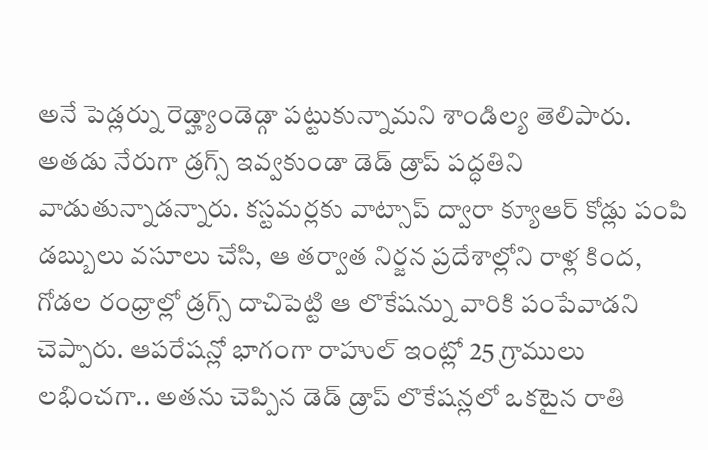అనే పెడ్లర్ను రెడ్హ్యాండెడ్గా పట్టుకున్నామని శాండిల్య తెలిపారు. అతడు నేరుగా డ్రగ్స్ ఇవ్వకుండా డెడ్ డ్రాప్ పద్ధతిని వాడుతున్నాడన్నారు. కస్టమర్లకు వాట్సాప్ ద్వారా క్యూఆర్ కోడ్లు పంపి డబ్బులు వసూలు చేసి, ఆ తర్వాత నిర్జన ప్రదేశాల్లోని రాళ్ల కింద, గోడల రంధ్రాల్లో డ్రగ్స్ దాచిపెట్టి ఆ లొకేషన్ను వారికి పంపేవాడని చెప్పారు. ఆపరేషన్లో భాగంగా రాహుల్ ఇంట్లో 25 గ్రాములు లభించగా.. అతను చెప్పిన డెడ్ డ్రాప్ లొకేషన్లలో ఒకటైన రాతి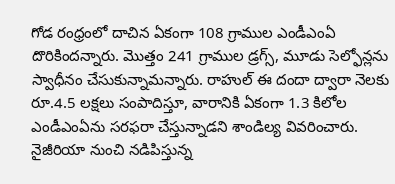గోడ రంధ్రంలో దాచిన ఏకంగా 108 గ్రాముల ఎండీఎంఏ దొరికిందన్నారు. మొత్తం 241 గ్రాముల డ్రగ్స్, మూడు సెల్ఫోన్లను స్వాధీనం చేసుకున్నామన్నారు. రాహుల్ ఈ దందా ద్వారా నెలకు రూ.4.5 లక్షలు సంపాదిస్తూ, వారానికి ఏకంగా 1.3 కిలోల ఎండీఎంఏను సరఫరా చేస్తున్నాడని శాండిల్య వివరించారు.
నైజీరియా నుంచి నడిపిస్తున్న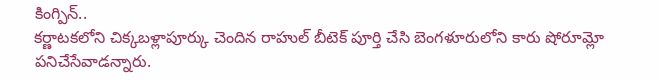కింగ్పిన్..
కర్ణాటకలోని చిక్కబళ్లాపూర్కు చెందిన రాహుల్ బీటెక్ పూర్తి చేసి బెంగళూరులోని కారు షోరూమ్లో పనిచేసేవాడన్నారు.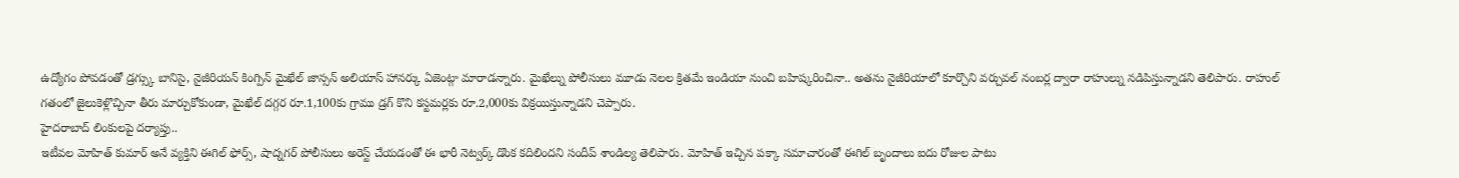ఉద్యోగం పోవడంతో డ్రగ్స్కు బానిసై, నైజీరియన్ కింగ్పిన్ మైఖేల్ జాన్సన్ అలియాస్ హానర్కు ఏజెంట్గా మారాడన్నారు. మైఖేల్ను పోలీసులు మూడు నెలల క్రితమే ఇండియా నుంచి బహిష్కరించినా.. అతను నైజీరియాలో కూర్చొని వర్చువల్ నంబర్ల ద్వారా రాహుల్ను నడిపిస్తున్నాడని తెలిపారు. రాహుల్ గతంలో జైలుకెళ్లొచ్చినా తీరు మార్చుకోకుండా, మైఖేల్ దగ్గర రూ.1,100కు గ్రాము డ్రగ్ కొని కస్టమర్లకు రూ.2,000కు విక్రయిస్తున్నాడని చెప్పారు.
హైదరాబాద్ లింకులపై దర్యాప్తు..
ఇటీవల మోహిత్ కుమార్ అనే వ్యక్తిని ఈగిల్ ఫోర్స్, షాద్నగర్ పోలీసులు అరెస్ట్ చేయడంతో ఈ భారీ నెట్వర్క్ డొంక కదిలిందని సందీప్ శాండిల్య తెలిపారు. మోహిత్ ఇచ్చిన పక్కా సమాచారంతో ఈగిల్ బృందాలు ఐదు రోజుల పాటు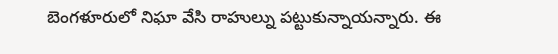బెంగళూరులో నిఘా వేసి రాహుల్ను పట్టుకున్నాయన్నారు. ఈ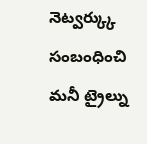నెట్వర్క్కు సంబంధించి మనీ ట్రైల్ను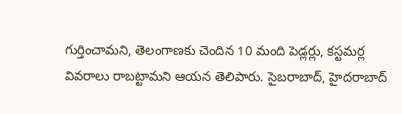గుర్తించామని, తెలంగాణకు చెందిన 10 మంది పెడ్లర్లు, కస్టమర్ల వివరాలు రాబట్టామని ఆయన తెలిపారు. సైబరాబాద్, హైదరాబాద్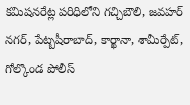కమిషనరేట్ల పరిధిలోని గచ్చిబౌలి, జవహర్ నగర్, పేట్బషీరాబాద్, కార్ఖానా, శామీర్పేట్, గోల్కొండ పోలీస్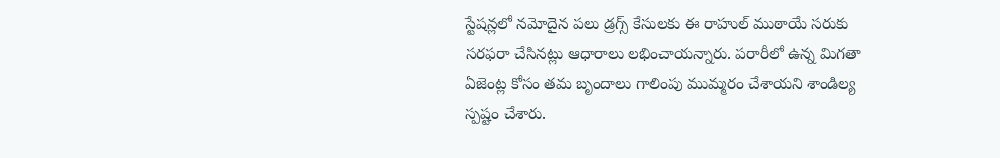స్టేషన్లలో నమోదైన పలు డ్రగ్స్ కేసులకు ఈ రాహుల్ ముఠాయే సరుకు సరఫరా చేసినట్లు ఆధారాలు లభించాయన్నారు. పరారీలో ఉన్న మిగతా ఏజెంట్ల కోసం తమ బృందాలు గాలింపు ముమ్మరం చేశాయని శాండిల్య స్పష్టం చేశారు.